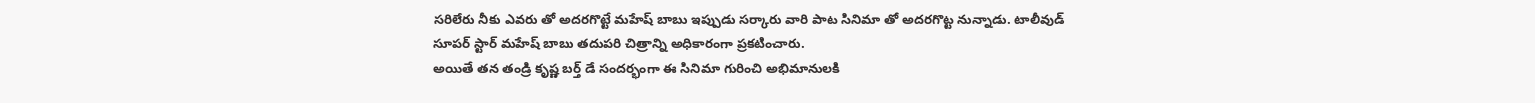సరిలేరు నీకు ఎవరు తో అదరగొట్టే మహేష్ బాబు ఇప్పుడు సర్కారు వారి పాట సినిమా తో అదరగొట్ట నున్నాడు. టాలీవుడ్ సూపర్ స్టార్ మహేష్ బాబు తదుపరి చిత్రాన్ని అధికారంగా ప్రకటించారు.
అయితే తన తండ్రి కృష్ణ బర్త్ డే సందర్భంగా ఈ సినిమా గురించి అభిమానులకి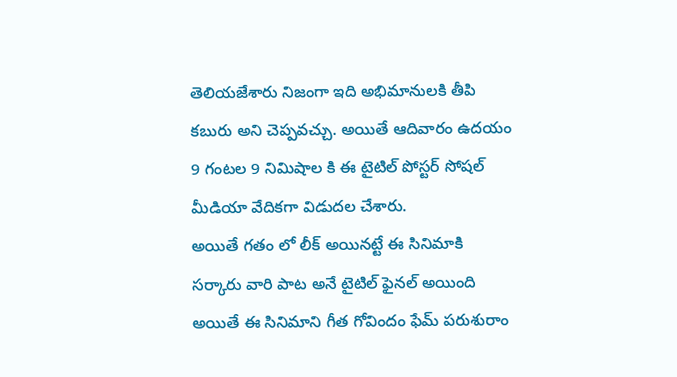తెలియజేశారు నిజంగా ఇది అభిమానులకి తీపి కబురు అని చెప్పవచ్చు. అయితే ఆదివారం ఉదయం 9 గంటల 9 నిమిషాల కి ఈ టైటిల్ పోస్టర్ సోషల్ మీడియా వేదికగా విడుదల చేశారు.
అయితే గతం లో లీక్ అయినట్టే ఈ సినిమాకి సర్కారు వారి పాట అనే టైటిల్ ఫైనల్ అయింది అయితే ఈ సినిమాని గీత గోవిందం ఫేమ్ పరుశురాం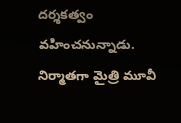దర్శకత్వం వహించనున్నాడు. నిర్మాతగా మైత్రి మూవీ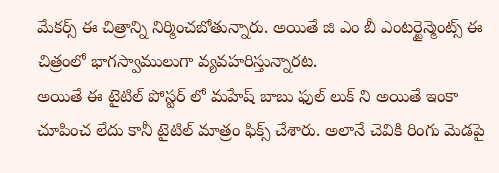మేకర్స్ ఈ చిత్రాన్ని నిర్మించబోతున్నారు. అయితే జి ఎం బీ ఎంటర్టైన్మెంట్స్ ఈ చిత్రంలో భాగస్వాములుగా వ్యవహరిస్తున్నారట.
అయితే ఈ టైటిల్ పోస్టర్ లో మహేష్ బాబు ఫుల్ లుక్ ని అయితే ఇంకా చూపించ లేదు కానీ టైటిల్ మాత్రం ఫిక్స్ చేశారు. అలానే చెవికి రింగు మెడపై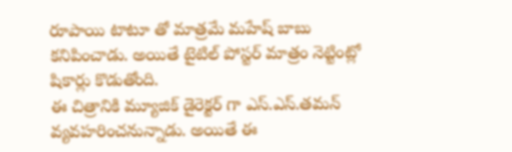రూపాయి టాటూ తో మాత్రమే మహేష్ బాబు కనిపించాడు. అయితే టైటిల్ పోస్టర్ మాత్రం నెట్టింట్లో షికార్లు కొడుతోంది.
ఈ చిత్రానికి మ్యూజిక్ డైరెక్టర్ గా ఎస్.ఎస్.తమన్ వ్యవహరించనున్నాడు. అయితే ఈ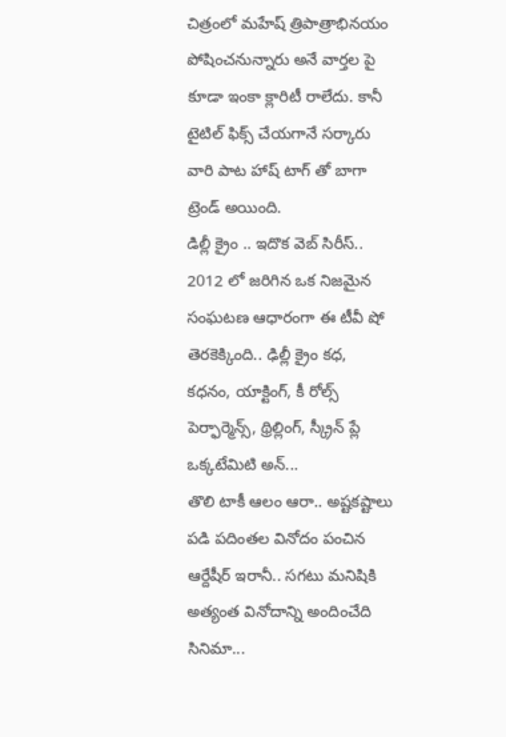చిత్రంలో మహేష్ త్రిపాత్రాభినయం పోషించనున్నారు అనే వార్తల పై కూడా ఇంకా క్లారిటీ రాలేదు. కానీ టైటిల్ ఫిక్స్ చేయగానే సర్కారు వారి పాట హాష్ టాగ్ తో బాగా ట్రెండ్ అయింది.
డిల్లీ క్రైం .. ఇదొక వెబ్ సిరీస్.. 2012 లో జరిగిన ఒక నిజమైన సంఘటణ ఆధారంగా ఈ టీవీ షో తెరకెక్కింది.. ఢిల్లీ క్రైం కధ, కధనం, యాక్టింగ్, కీ రోల్స్ పెర్ఫార్మెన్స్, థ్రిల్లింగ్, స్క్రీన్ ప్లే ఒక్కటేమిటి అన్...
తొలి టాకీ ఆలం ఆరా.. అష్టకష్టాలు పడి పదింతల వినోదం పంచిన ఆర్దేషీర్ ఇరానీ.. సగటు మనిషికి అత్యంత వినోదాన్ని అందించేది సినిమా...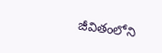జీవితంలోని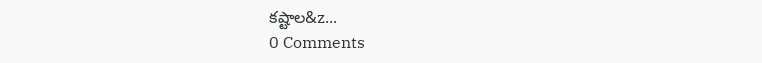కష్టాల&z...
0 Comments